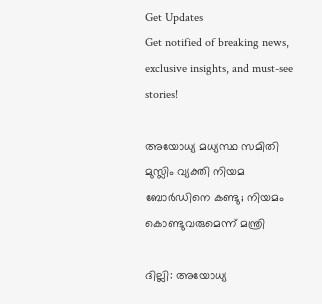Get Updates
Get notified of breaking news, exclusive insights, and must-see stories!

അയോധ്യ മധ്യസ്ഥ സമിതി മുസ്ലിം വ്യക്തി നിയമ ബോര്‍ഡിനെ കണ്ടു; നിയമം കൊണ്ടുവരുമെന്ന് മന്ത്രി

ദില്ലി: അയോധ്യ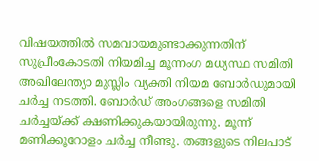വിഷയത്തില്‍ സമവായമുണ്ടാക്കുന്നതിന് സുപ്രീംകോടതി നിയമിച്ച മൂന്നംഗ മധ്യസ്ഥ സമിതി അഖിലേന്ത്യാ മുസ്ലിം വ്യക്തി നിയമ ബോര്‍ഡുമായി ചര്‍ച്ച നടത്തി. ബോര്‍ഡ് അംഗങ്ങളെ സമിതി ചര്‍ച്ചയ്ക്ക് ക്ഷണിക്കുകയായിരുന്നു. മൂന്ന് മണിക്കൂറോളം ചര്‍ച്ച നീണ്ടു. തങ്ങളുടെ നിലപാട്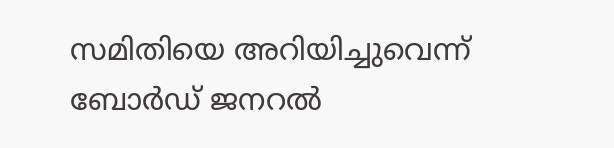സമിതിയെ അറിയിച്ചുവെന്ന് ബോര്‍ഡ് ജനറല്‍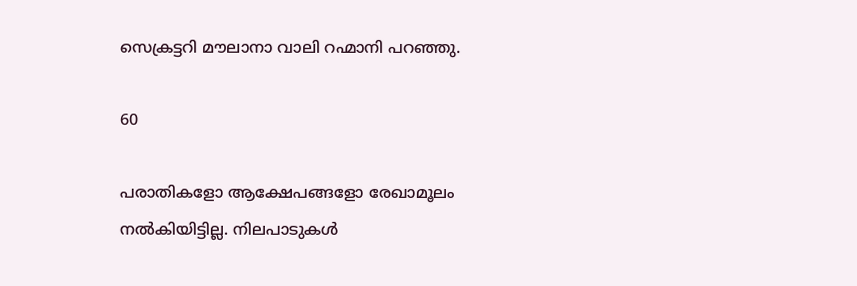സെക്രട്ടറി മൗലാനാ വാലി റഹ്മാനി പറഞ്ഞു.

60

പരാതികളോ ആക്ഷേപങ്ങളോ രേഖാമൂലം നല്‍കിയിട്ടില്ല. നിലപാടുകള്‍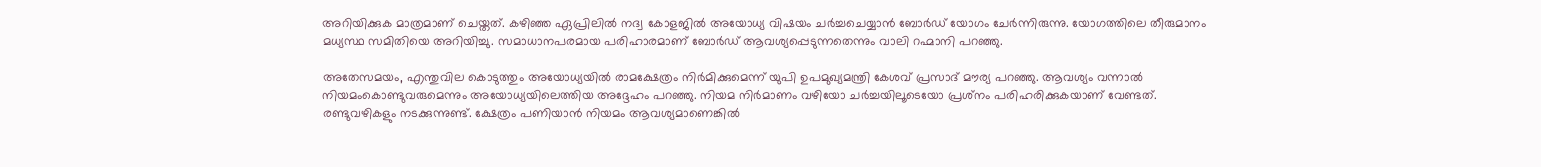അറിയിക്കുക മാത്രമാണ് ചെയ്തത്. കഴിഞ്ഞ ഏപ്രിലില്‍ നദ്വ കോളജില്‍ അയോധ്യ വിഷയം ചര്‍ച്ചചെയ്യാന്‍ ബോര്‍ഡ് യോഗം ചേര്‍ന്നിരുന്നു. യോഗത്തിലെ തീരുമാനം മധ്യസ്ഥ സമിതിയെ അറിയിച്ചു. സമാധാനപരമായ പരിഹാരമാണ് ബോര്‍ഡ് ആവശ്യപ്പെടുന്നതെന്നും വാലി റഹ്മാനി പറഞ്ഞു.

അതേസമയം, എന്തുവില കൊടുത്തും അയോധ്യയില്‍ രാമക്ഷേത്രം നിര്‍മിക്കുമെന്ന് യുപി ഉപമുഖ്യമന്ത്രി കേശവ് പ്രസാദ് മൗര്യ പറഞ്ഞു. ആവശ്യം വന്നാല്‍ നിയമംകൊണ്ടുവരുമെന്നും അയോധ്യയിലെത്തിയ അദ്ദേഹം പറഞ്ഞു. നിയമ നിര്‍മാണം വഴിയോ ചര്‍ച്ചയിലൂടെയോ പ്രശ്‌നം പരിഹരിക്കുകയാണ് വേണ്ടത്. രണ്ടുവഴികളും നടക്കുന്നുണ്ട്. ക്ഷേത്രം പണിയാന്‍ നിയമം ആവശ്യമാണെങ്കില്‍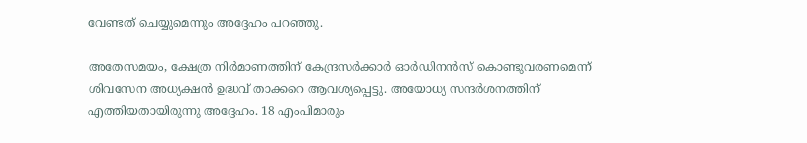വേണ്ടത് ചെയ്യുമെന്നും അദ്ദേഹം പറഞ്ഞു.

അതേസമയം, ക്ഷേത്ര നിര്‍മാണത്തിന് കേന്ദ്രസര്‍ക്കാര്‍ ഓര്‍ഡിനന്‍സ് കൊണ്ടുവരണമെന്ന് ശിവസേന അധ്യക്ഷന്‍ ഉദ്ധവ് താക്കറെ ആവശ്യപ്പെട്ടു. അയോധ്യ സന്ദര്‍ശനത്തിന് എത്തിയതായിരുന്നു അദ്ദേഹം. 18 എംപിമാരും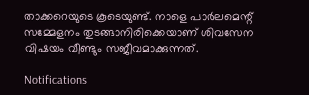താക്കറെയുടെ കൂടെയുണ്ട്. നാളെ പാര്‍ലമെന്റ് സമ്മേളനം തുടങ്ങാനിരിക്കെയാണ് ശിവസേന വിഷയം വീണ്ടും സജീവമാക്കുന്നത്.

Notifications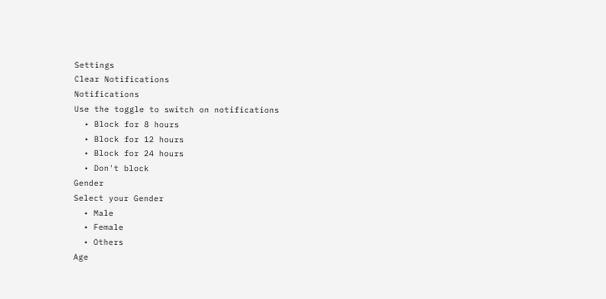Settings
Clear Notifications
Notifications
Use the toggle to switch on notifications
  • Block for 8 hours
  • Block for 12 hours
  • Block for 24 hours
  • Don't block
Gender
Select your Gender
  • Male
  • Female
  • Others
Age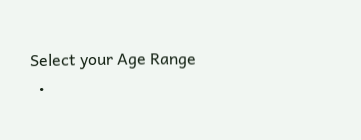Select your Age Range
  •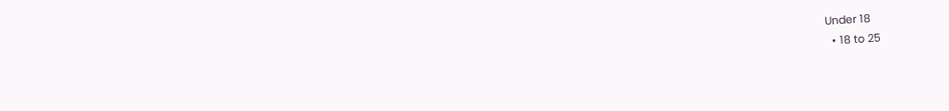Under 18
  • 18 to 25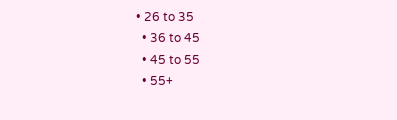• 26 to 35
  • 36 to 45
  • 45 to 55
  • 55+